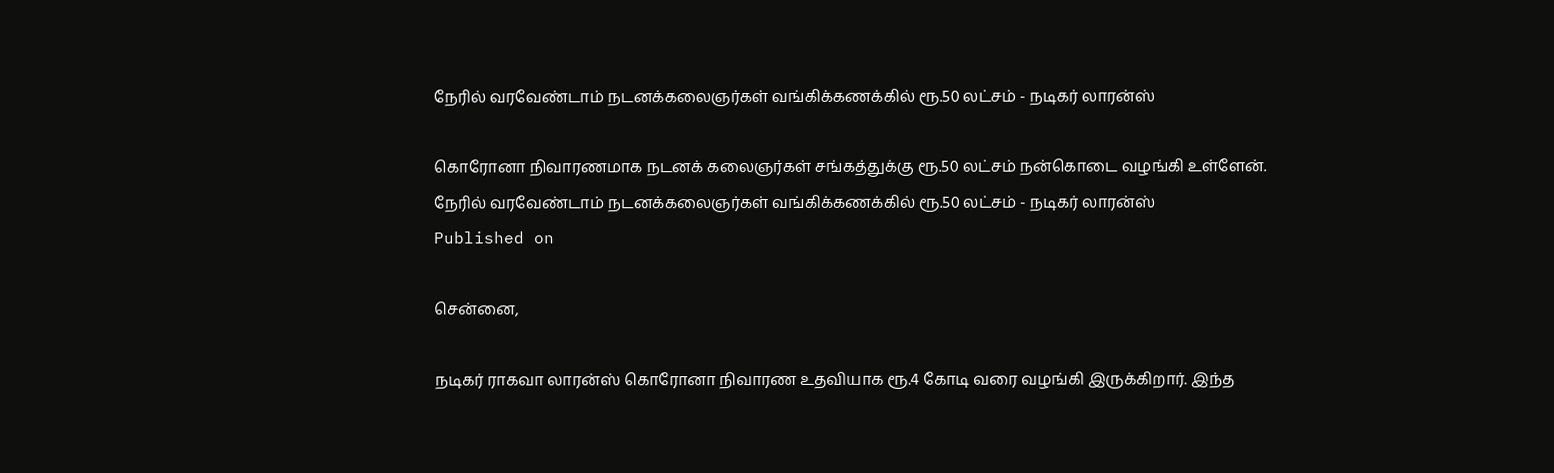நேரில் வரவேண்டாம் நடனக்கலைஞர்கள் வங்கிக்கணக்கில் ரூ.50 லட்சம் - நடிகர் லாரன்ஸ்

கொரோனா நிவாரணமாக நடனக் கலைஞர்கள் சங்கத்துக்கு ரூ.50 லட்சம் நன்கொடை வழங்கி உள்ளேன்.
நேரில் வரவேண்டாம் நடனக்கலைஞர்கள் வங்கிக்கணக்கில் ரூ.50 லட்சம் - நடிகர் லாரன்ஸ்
Published on

சென்னை,

நடிகர் ராகவா லாரன்ஸ் கொரோனா நிவாரண உதவியாக ரூ.4 கோடி வரை வழங்கி இருக்கிறார். இந்த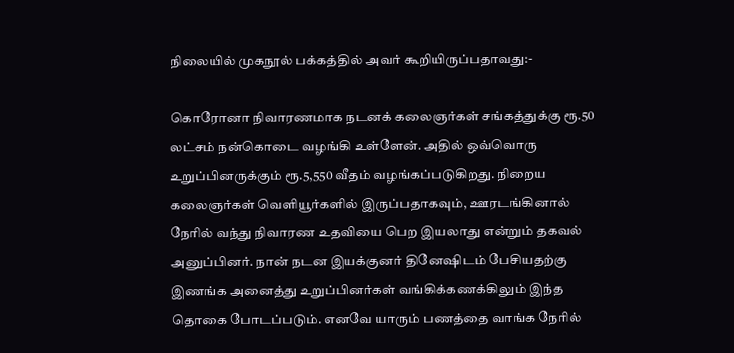நிலையில் முகநூல் பக்கத்தில் அவர் கூறியிருப்பதாவது:-

கொரோனா நிவாரணமாக நடனக் கலைஞர்கள் சங்கத்துக்கு ரூ.50 லட்சம் நன்கொடை வழங்கி உள்ளேன். அதில் ஒவ்வொரு உறுப்பினருக்கும் ரூ.5,550 வீதம் வழங்கப்படுகிறது. நிறைய கலைஞர்கள் வெளியூர்களில் இருப்பதாகவும், ஊரடங்கினால் நேரில் வந்து நிவாரண உதவியை பெற இயலாது என்றும் தகவல் அனுப்பினர். நான் நடன இயக்குனர் தினேஷிடம் பேசியதற்கு இணங்க அனைத்து உறுப்பினர்கள் வங்கிக்கணக்கிலும் இந்த தொகை போடப்படும். எனவே யாரும் பணத்தை வாங்க நேரில்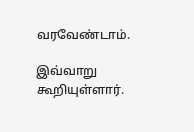வரவேண்டாம்.

இவ்வாறு கூறியுள்ளார்.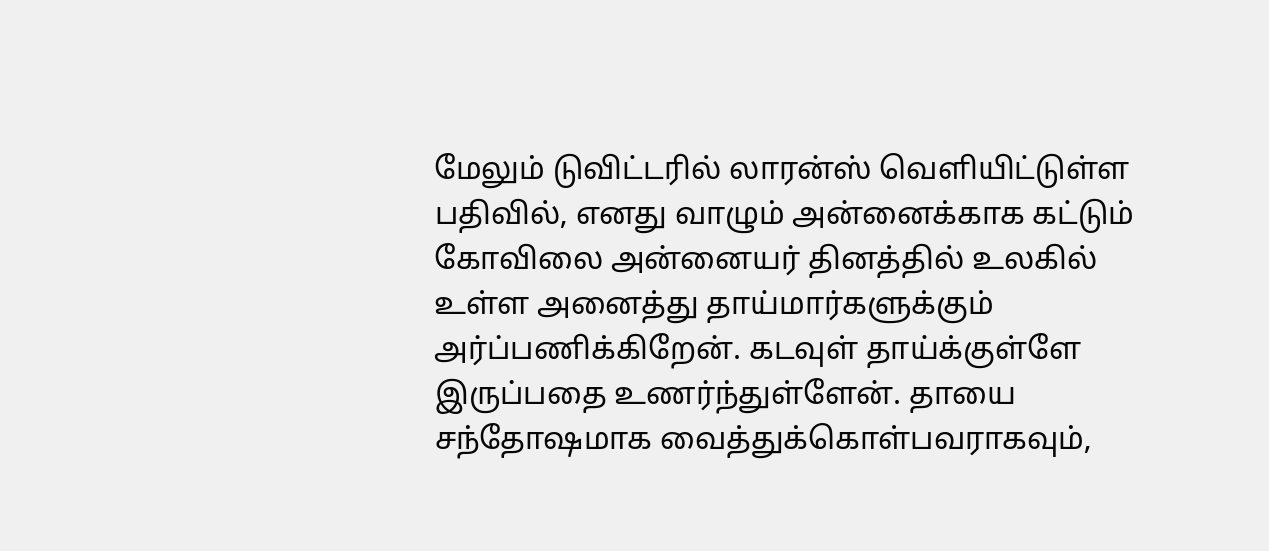மேலும் டுவிட்டரில் லாரன்ஸ் வெளியிட்டுள்ள பதிவில், எனது வாழும் அன்னைக்காக கட்டும் கோவிலை அன்னையர் தினத்தில் உலகில் உள்ள அனைத்து தாய்மார்களுக்கும் அர்ப்பணிக்கிறேன். கடவுள் தாய்க்குள்ளே இருப்பதை உணர்ந்துள்ளேன். தாயை சந்தோஷமாக வைத்துக்கொள்பவராகவும்,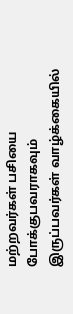மற்றவர்கள் பசியை போக்குபவராகவும் இருப்பவர்கள் வாழ்க்கையில்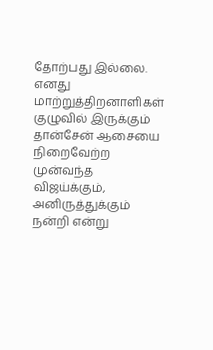தோற்பது இல்லை. எனது மாற்றுத்திறனாளிகள் குழுவில் இருக்கும் தான்சேன் ஆசையை நிறைவேற்ற முன்வந்த விஜய்க்கும், அனிருத்துக்கும் நன்றி என்று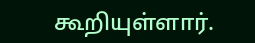கூறியுள்ளார்.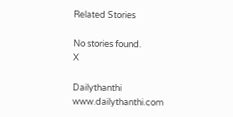Related Stories

No stories found.
X

Dailythanthi
www.dailythanthi.com